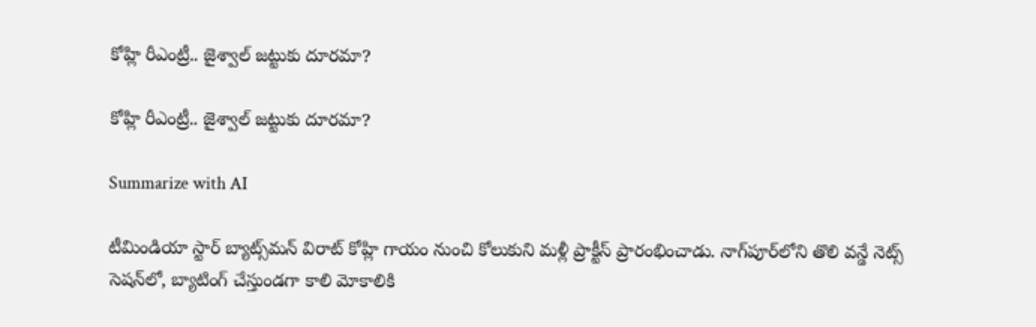కోహ్లి రీఎంట్రీ.. జైశ్వాల్ జట్టుకు దూరమా?

కోహ్లి రీఎంట్రీ.. జైశ్వాల్ జట్టుకు దూరమా?

Summarize with AI

టీమిండియా స్టార్ బ్యాట్స్‌మన్ విరాట్ కోహ్లి గాయం నుంచి కోలుకుని మళ్లీ ప్రాక్టీస్ ప్రారంభించాడు. నాగ్‌పూర్‌లోని తొలి వన్డే నెట్స్ సెషన్‌లో, బ్యాటింగ్ చేస్తుండగా కాలి మోకాలికి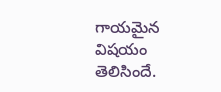గాయమైన విషయం తెలిసిందే.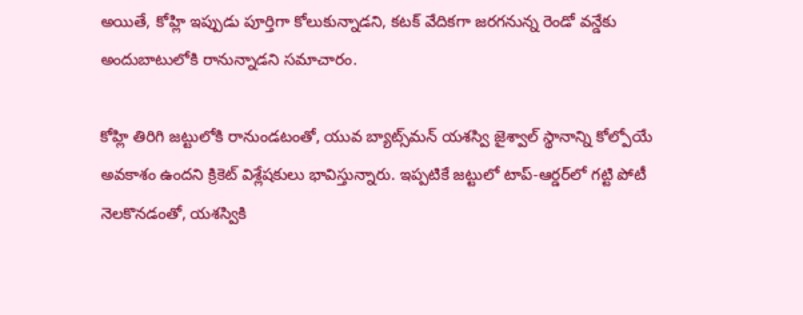అయితే, కోహ్లి ఇప్పుడు పూర్తిగా కోలుకున్నాడని, కటక్ వేదికగా జరగనున్న రెండో వన్డేకు అందుబాటులోకి రానున్నాడని సమాచారం.

కోహ్లి తిరిగి జట్టులోకి రానుండటంతో, యువ బ్యాట్స్‌మన్ యశస్వి జైశ్వాల్‌ స్థానాన్ని కోల్పోయే అవకాశం ఉందని క్రికెట్ విశ్లేషకులు భావిస్తున్నారు. ఇప్పటికే జట్టులో టాప్-ఆర్డర్‌లో గట్టి పోటీ నెలకొనడంతో, యశస్వికి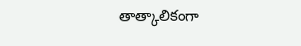తాత్కాలికంగా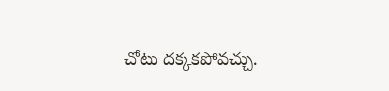చోటు దక్కకపోవచ్చు.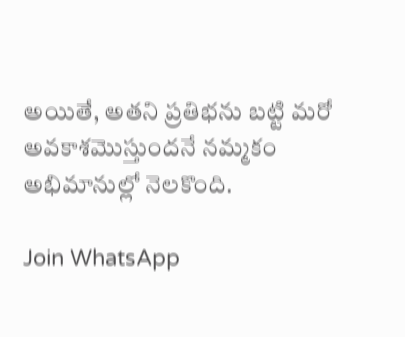అయితే, అతని ప్రతిభను బట్టి మరో అవకాశమొస్తుందనే నమ్మకం అభిమానుల్లో నెలకొంది.

Join WhatsApp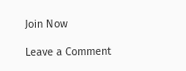Join Now

Leave a Comment